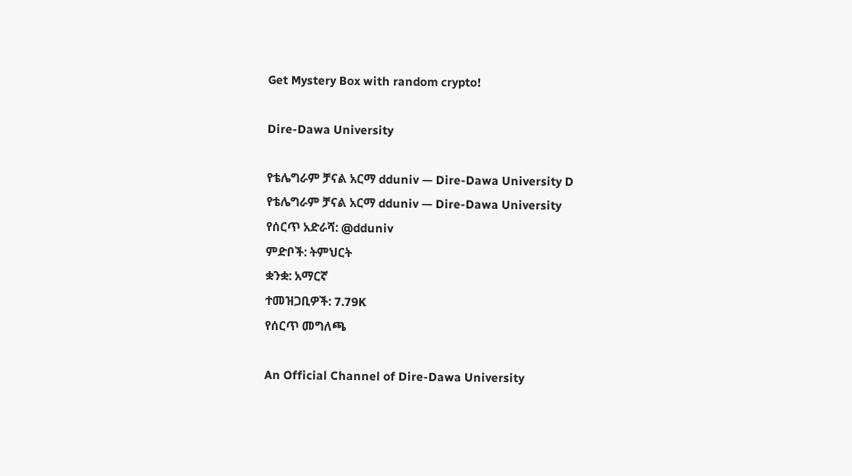Get Mystery Box with random crypto!

Dire-Dawa University

የቴሌግራም ቻናል አርማ dduniv — Dire-Dawa University D
የቴሌግራም ቻናል አርማ dduniv — Dire-Dawa University
የሰርጥ አድራሻ: @dduniv
ምድቦች: ትምህርት
ቋንቋ: አማርኛ
ተመዝጋቢዎች: 7.79K
የሰርጥ መግለጫ

An Official Channel of Dire-Dawa University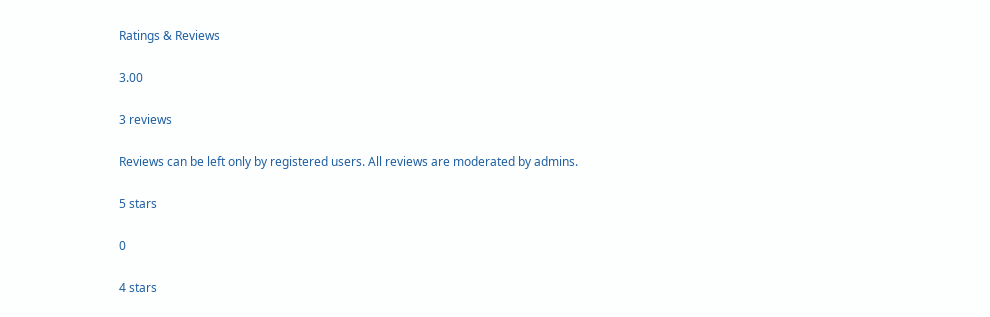Ratings & Reviews

3.00

3 reviews

Reviews can be left only by registered users. All reviews are moderated by admins.

5 stars

0

4 stars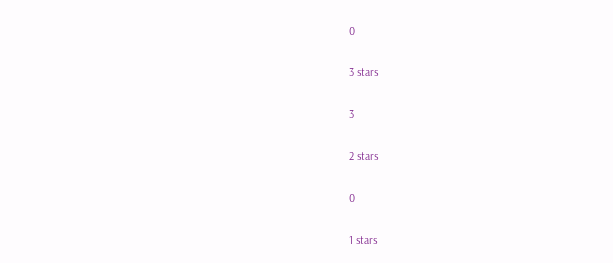0

3 stars

3

2 stars

0

1 stars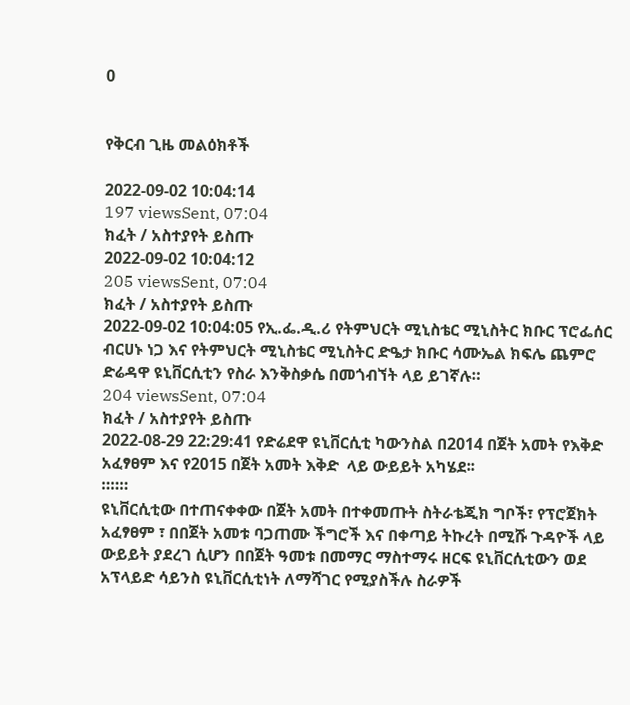0


የቅርብ ጊዜ መልዕክቶች

2022-09-02 10:04:14
197 viewsSent, 07:04
ክፈት / አስተያየት ይስጡ
2022-09-02 10:04:12
205 viewsSent, 07:04
ክፈት / አስተያየት ይስጡ
2022-09-02 10:04:05 የኢ.ፌ.ዲ.ሪ የትምህርት ሚኒስቴር ሚኒስትር ክቡር ፕሮፌሰር ብርሀኑ ነጋ እና የትምህርት ሚኒስቴር ሚኒስትር ድዔታ ክቡር ሳሙኤል ክፍሌ ጨምሮ ድሬዳዋ ዩኒቨርሲቲን የስራ እንቅስቃሴ በመጎብኘት ላይ ይገኛሉ።
204 viewsSent, 07:04
ክፈት / አስተያየት ይስጡ
2022-08-29 22:29:41 የድሬደዋ ዩኒቨርሲቲ ካውንስል በ2014 በጀት አመት የእቅድ አፈፃፀም እና የ2015 በጀት አመት እቅድ  ላይ ውይይት አካሄደ፡፡
።።።
ዩኒቨርሲቲው በተጠናቀቀው በጀት አመት በተቀመጡት ስትራቴጂክ ግቦች፣ የፕሮጀክት አፈፃፀም ፣ በበጀት አመቱ ባጋጠሙ ችግሮች እና በቀጣይ ትኩረት በሚሹ ጉዳዮች ላይ ውይይት ያደረገ ሲሆን በበጀት ዓመቱ በመማር ማስተማሩ ዘርፍ ዩኒቨርሲቲውን ወደ አፕላይድ ሳይንስ ዩኒቨርሲቲነት ለማሻገር የሚያስችሉ ስራዎች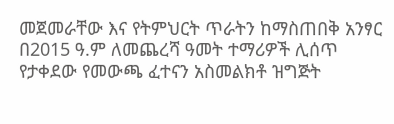መጀመራቸው እና የትምህርት ጥራትን ከማስጠበቅ አንፃር በ2015 ዓ.ም ለመጨረሻ ዓመት ተማሪዎች ሊሰጥ የታቀደው የመውጫ ፈተናን አስመልክቶ ዝግጅት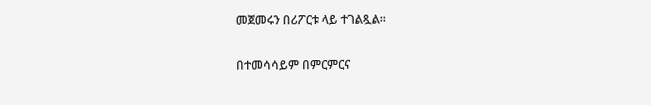መጀመሩን በሪፖርቱ ላይ ተገልጿል፡፡

በተመሳሳይም በምርምርና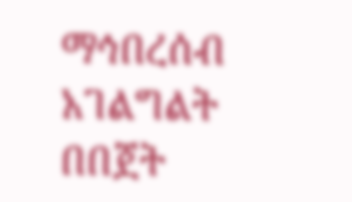ማኅበረሰብ አገልግልት በበጀት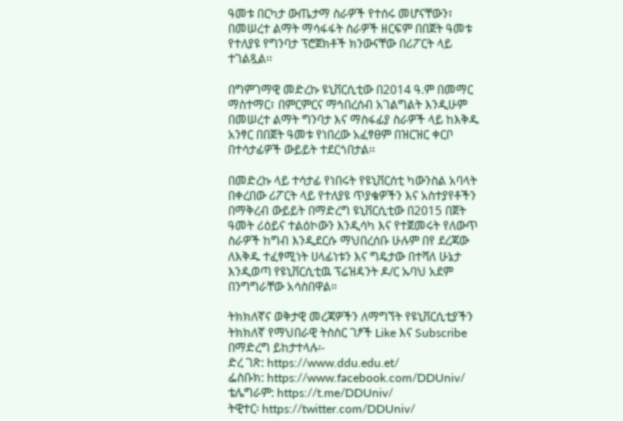ዓመቱ በርካታ ውጤታማ ስራዎች የተሰሩ መሆናቸውን፣ በመሠረተ ልማት ማሳፋፋት ስራዎች ዘርፍም በበጀት ዓመቱ የተለያዩ የግንባታ ፕሮጀክቶች ክንውናቸው በሪፖርት ላይ ተገልጿል፡፡

በግምገማዊ መድረኩ ዩኒቨርሲቲው በ2014 ዓ.ም በመማር ማስተማር፣ በምርምርና ማኅበረሰብ አገልግልት እንዲሁም በመሠረተ ልማት ግንባታ እና ማስፋፊያ ስራዎች ላይ ከእቅዱ አንፃር በበጀት ዓመቱ የነበረው አፈፃፀም በዝርዝር ቀርቦ በተሳታፊዎች ውይይት ተደርጎበታል፡፡

በመድረኩ ላይ ተሳታፊ የነበሩት የዩኒቨርሰቲ ካውንስል አባላት በቀረበው ሪፖርት ላይ የተለያዩ ጥያቄዎችን እና አስተያየቶችን በማቅረብ ውይይት በማድረግ ዩኒቨርሲቲው በ2015 በጀት ዓመት ሪዕይና ተልዕኮውን እንዲሳካ እና የተጀመሩት የለውጥ ስራዎች ከግብ እንዲደርሱ ማህበረሰቡ ሁሉም በየ ደረጃው ለእቅዱ ተፈፃሚነት ሀላፊነቱን እና ግዴታው በተሻለ ሁኔታ እንዲወጣ የዩኒቨርሲቲዉ ፕሬዝዳንት ዶ/ር ኡባህ አደም በንግግራቸው አሳስበዋል።

ትክክለኛና ወቅታዊ መረጃዎችን ለማግኘት የዩኒቨርሲቲያችን ትክክለኛ የማህበራዊ ትስስር ገፆች Like እና Subscribe በማድረግ ይከታተላሉ፡-
ድረ ገጽ: https://www.ddu.edu.et/
ፌስቡክ: https://www.facebook.com/DDUniv/
ቴሌግራም: https://t.me/DDUniv/
ትዊተር፡ https://twitter.com/DDUniv/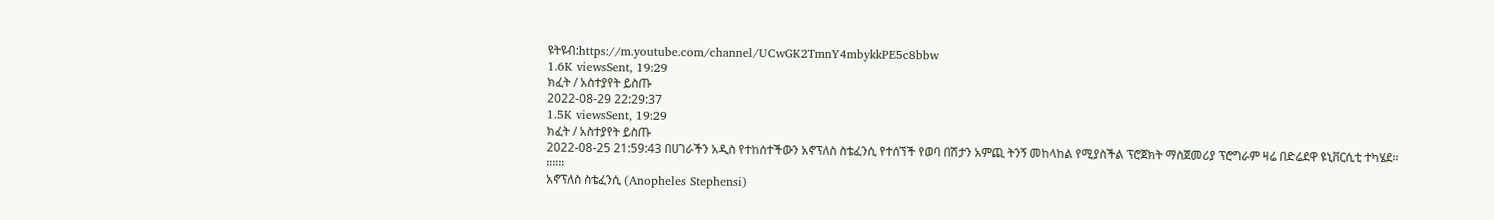ዩትዩብ:https://m.youtube.com/channel/UCwGK2TmnY4mbykkPE5c8bbw
1.6K viewsSent, 19:29
ክፈት / አስተያየት ይስጡ
2022-08-29 22:29:37
1.5K viewsSent, 19:29
ክፈት / አስተያየት ይስጡ
2022-08-25 21:59:43 በሀገራችን አዲስ የተከሰተችውን አኖፕለስ ስቴፈንሲ የተሰኘች የወባ በሽታን አምጪ ትንኝ መከላከል የሚያስችል ፕሮጀክት ማስጀመሪያ ፕሮግራም ዛሬ በድሬደዋ ዩኒቨርሲቲ ተካሄደ፡፡
።።።
አኖፕለስ ስቴፈንሲ (Anopheles Stephensi)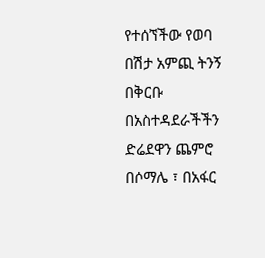የተሰኘችው የወባ በሽታ አምጪ ትንኝ በቅርቡ በአስተዳደራችችን ድሬደዋን ጨምሮ በሶማሌ ፣ በአፋር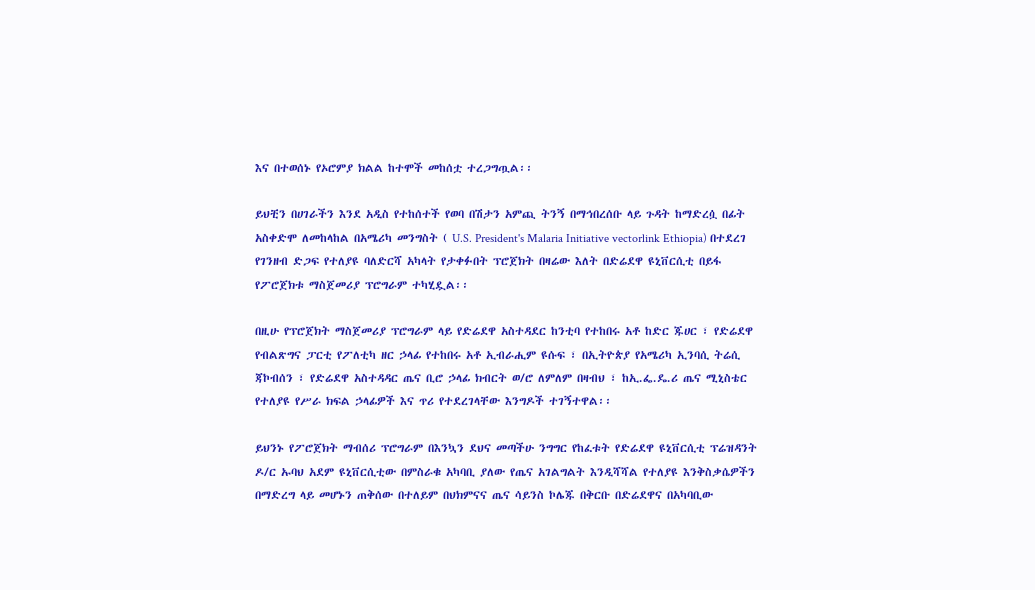እና በተወሰኑ የኦሮምያ ክልል ከተሞች መከሰቷ ተረጋግጧል፡፡

ይህቺን በሀገራችን እንደ አዲስ የተከሰተች የወባ በሽታን አምጪ ትንኝ በማኅበረሰቡ ላይ ጉዳት ከማድረሷ በፊት አስቀድሞ ለመከላከል በአሜሪካ መንግስት ( U.S. President's Malaria Initiative vectorlink Ethiopia) በተደረገ የገንዘብ ድጋፍ የተለያዩ ባለድርሻ አካላት የታቀፉበት ፕሮጀክት በዛሬው እለት በድሬደዋ ዩኒቨርሲቲ በይፋ የፖሮጀክቱ ማስጀመሪያ ፕሮግራም ተካሂዷል፡፡

በዚሁ የፕሮጀክት ማስጀመሪያ ፕሮግራም ላይ የድሬደዋ አስተዳደር ከንቲባ የተከበሩ አቶ ከድር ጁሀር ፣ የድሬደዋ የብልጽግና ፓርቲ የፖለቲካ ዘር ኃላፊ የተከበሩ አቶ ኢብራሒም ዩሱፍ ፣ በኢትዮጵያ የአሜሪካ ኢንባሲ ትሬሲ ጃኮብሰን ፣ የድሬደዋ አስተዳዳር ጤና ቢሮ ኃላፊ ክብርት ወ/ሮ ለምለም በዛብህ ፣ ከኢ.ፌ.ዴ.ሪ ጤና ሚኒስቴር የተለያዩ የሥራ ክፍል ኃላፊዎች እና ጥሪ የተደረገላቸው እንግዶች ተገኝተዋል፡፡

ይህንኑ የፖሮጀክት ማብሰሪ ፕሮግራም በእንኳን ደህና መጣችሁ ንግግር የከፈቱት የድሬደዋ ዩኒቨርሲቲ ፕሬዝዳንት ዶ/ር ኡባህ አደም ዩኒቨርሲቲው በምስራቁ አካባቢ ያለው የጤና አገልግልት እንዲሻሻል የተለያዩ እንቅስቃሴዎችን በማድረግ ላይ መሆኑን ጠቅሰው በተለይም በህክምናና ጤና ሳይንስ ኮሌጁ በቅርቡ በድሬደዋና በአካባቢው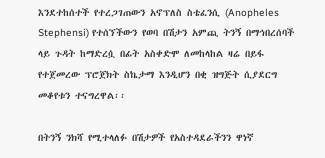እንደተከሰተች የተረጋገጠውን አኖፕለስ ስቴፈንሲ (Anopheles Stephensi) የተሰኘችውን የወባ በሽታን አምጪ ትንኝ በማኅበረሰባች ላይ ጉዳት ከማድረሷ በፊት አስቀድሞ ለመከላከል ዛሬ በይፋ የተጀመረው ፕሮጀክት ስኬታማ እንዲሆን በቂ ዝግጅት ሲያደርግ መቆየቱን ተናግረዋል፡፡

በትንኝ ንክሻ የሚተላለፉ በሽታዎች የአስተዳደራችንን ዋነኛ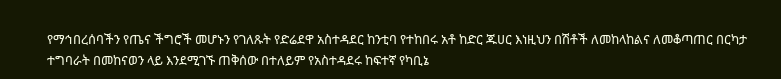የማኅበረሰባችን የጤና ችግሮች መሆኑን የገለጹት የድሬደዋ አስተዳደር ከንቲባ የተከበሩ አቶ ከድር ጁሀር እነዚህን በሽቶች ለመከላከልና ለመቆጣጠር በርካታ ተግባራት በመከናወን ላይ እንደሚገኙ ጠቅሰው በተለይም የአስተዳደሩ ከፍተኛ የካቢኔ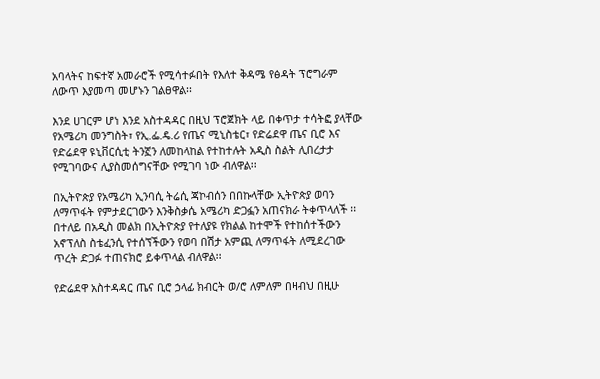አባላትና ከፍተኛ አመራሮች የሚሳተፉበት የእለተ ቅዳሜ የፅዳት ፕሮግራም ለውጥ እያመጣ መሆኑን ገልፀዋል፡፡

እንደ ሀገርም ሆነ እንደ አስተዳዳር በዚህ ፕሮጀክት ላይ በቀጥታ ተሳትፎ ያላቸው የአሜሪካ መንግስት፣ የኢ.ፌ.ዴ.ሪ የጤና ሚኒስቴር፣ የድሬደዋ ጤና ቢሮ እና የድሬደዋ ዩኒቨርሲቲ ትንኟን ለመከላከል የተከተሉት አዲስ ስልት ሊበረታታ የሚገባውና ሊያስመሰግናቸው የሚገባ ነው ብለዋል፡፡

በኢትዮጵያ የአሜሪካ ኢንባሲ ትሬሲ ጃኮብሰን በበኩላቸው ኢትዮጵያ ወባን ለማጥፋት የምታደርገውን እንቅስቃሴ አሜሪካ ድጋፏን አጠናክራ ትቀጥላለች ፡፡ በተለይ በአዲስ መልክ በኢትዮጵያ የተለያዩ የክልል ከተሞች የተከሰተችውን አኖፕለስ ስቴፈንሲ የተሰኘችውን የወባ በሽታ አምጪ ለማጥፋት ለሚደረገው ጥረት ድጋፉ ተጠናክሮ ይቀጥላል ብለዋል፡፡

የድሬደዋ አስተዳዳር ጤና ቢሮ ኃላፊ ክብርት ወ/ሮ ለምለም በዛብህ በዚሁ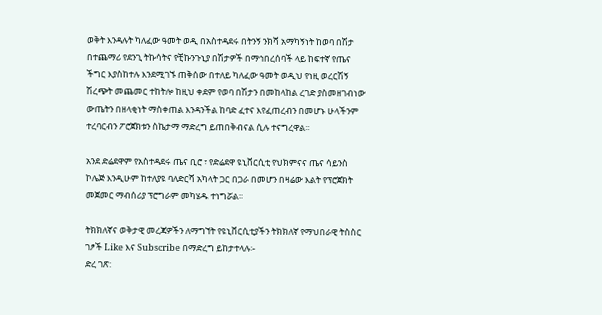ወቅት እንዳሉት ካለፈው ዓመት ወዲ በአስተዳደሩ በትንኝ ንክሻ አማካኝነት ከወባ በሽታ በተጨማሪ የደንጊ ትኩሳትና የቺኩንጉኒያ በሽታዎች በማኅበረሰባች ላይ ከፍተኛ የጤና ችግር እያስከተሉ እንደሚገኙ ጠቅሰው በተለይ ካለፈው ዓመት ወዲህ የነዚ ወረርሽኝ ሽረጭት መጨመር ተከትሎ ከዚህ ቀደም የወባ በሽታን በመከላከል ረገድ ያስመዘገብነው ውጤትን በዘላቂነት ማስቀጠል እንዳንችል ከባድ ፈተና እየፈጠረብን በመሆኑ ሁላችንም ተረባርብን ፖሮጀክቱን ስኬታማ ማድረግ ይጠበቅብናል ሲሉ ተናግረዋል፡፡

አንደ ድሬደዋም የአስተዳደሩ ጤና ቢሮ ፣ የድሬደዋ ዩኒቨርሲቲ የህክምናና ጤና ሳይንስ ኮሌጅ እንዲሁም ከተለያዩ ባለድርሻ አካላት ጋር በጋራ በመሆን በዛሬው እልት የፕሮጀክት መጀመር ማብሰሪያ ፕሮግራም መካሄዱ ተነግሯል፡፡

ትክክለኛና ወቅታዊ መረጃዎችን ለማግኘት የዩኒቨርሲቲያችን ትክክለኛ የማህበራዊ ትስስር ገፆች Like እና Subscribe በማድረግ ይከታተላሉ፡-
ድረ ገጽ: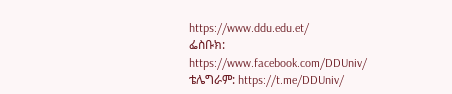https://www.ddu.edu.et/
ፌስቡክ: https://www.facebook.com/DDUniv/
ቴሌግራም: https://t.me/DDUniv/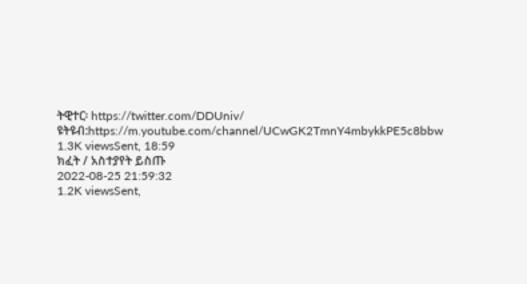ትዊተር፡ https://twitter.com/DDUniv/
ዩትዩብ:https://m.youtube.com/channel/UCwGK2TmnY4mbykkPE5c8bbw
1.3K viewsSent, 18:59
ክፈት / አስተያየት ይስጡ
2022-08-25 21:59:32
1.2K viewsSent,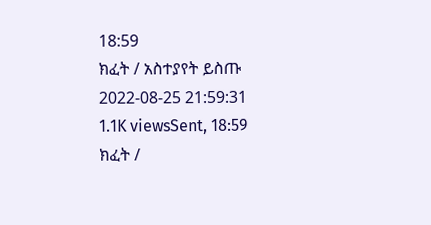18:59
ክፈት / አስተያየት ይስጡ
2022-08-25 21:59:31
1.1K viewsSent, 18:59
ክፈት /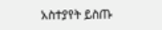አስተያየት ይስጡ